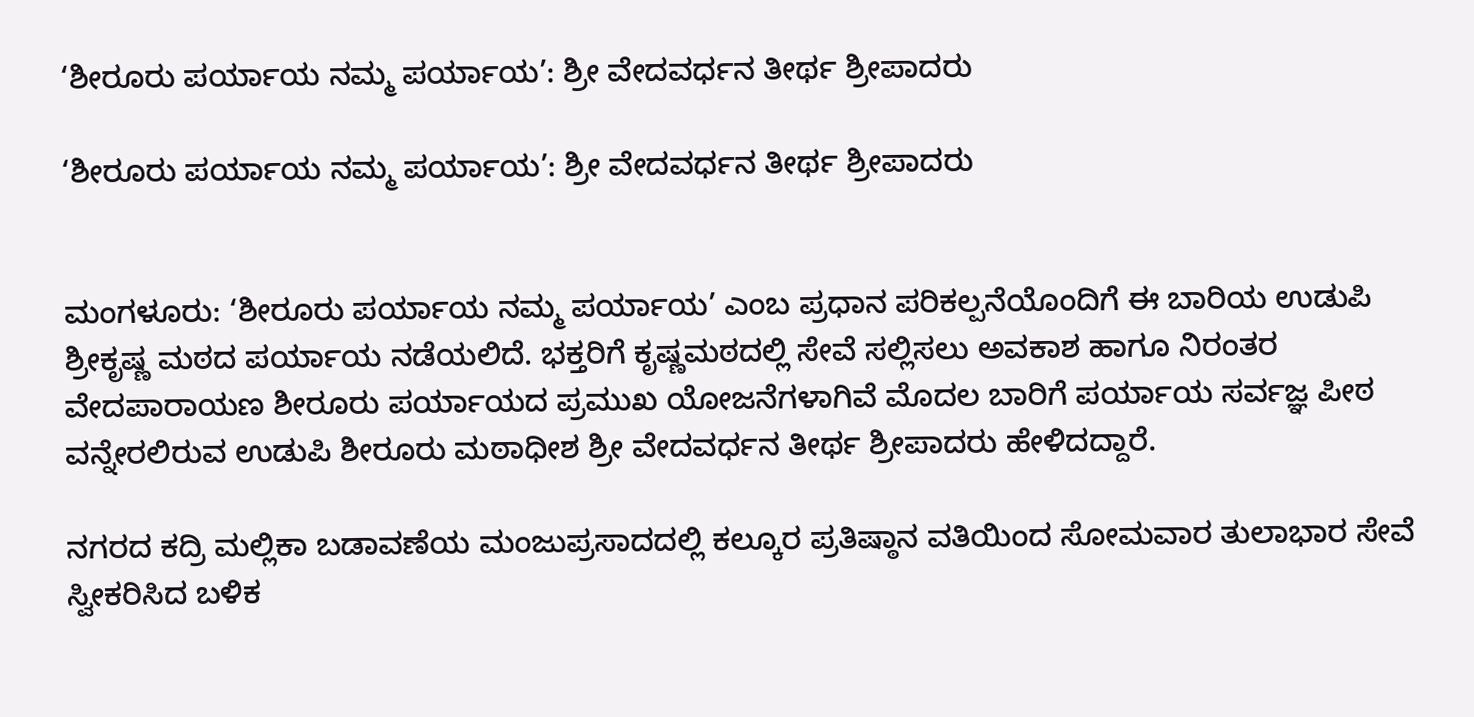‘ಶೀರೂರು ಪರ್ಯಾಯ ನಮ್ಮ ಪರ್ಯಾಯ’: ಶ್ರೀ ವೇದವರ್ಧನ ತೀರ್ಥ ಶ್ರೀಪಾದರು

‘ಶೀರೂರು ಪರ್ಯಾಯ ನಮ್ಮ ಪರ್ಯಾಯ’: ಶ್ರೀ ವೇದವರ್ಧನ ತೀರ್ಥ ಶ್ರೀಪಾದರು


ಮಂಗಳೂರು: ‘ಶೀರೂರು ಪರ್ಯಾಯ ನಮ್ಮ ಪರ್ಯಾಯ’ ಎಂಬ ಪ್ರಧಾನ ಪರಿಕಲ್ಪನೆಯೊಂದಿಗೆ ಈ ಬಾರಿಯ ಉಡುಪಿ ಶ್ರೀಕೃಷ್ಣ ಮಠದ ಪರ್ಯಾಯ ನಡೆಯಲಿದೆ. ಭಕ್ತರಿಗೆ ಕೃಷ್ಣಮಠದಲ್ಲಿ ಸೇವೆ ಸಲ್ಲಿಸಲು ಅವಕಾಶ ಹಾಗೂ ನಿರಂತರ ವೇದಪಾರಾಯಣ ಶೀರೂರು ಪರ್ಯಾಯದ ಪ್ರಮುಖ ಯೋಜನೆಗಳಾಗಿವೆ ಮೊದಲ ಬಾರಿಗೆ ಪರ್ಯಾಯ ಸರ್ವಜ್ಞ ಪೀಠ ವನ್ನೇರಲಿರುವ ಉಡುಪಿ ಶೀರೂರು ಮಠಾಧೀಶ ಶ್ರೀ ವೇದವರ್ಧನ ತೀರ್ಥ ಶ್ರೀಪಾದರು ಹೇಳಿದದ್ದಾರೆ.

ನಗರದ ಕದ್ರಿ ಮಲ್ಲಿಕಾ ಬಡಾವಣೆಯ ಮಂಜುಪ್ರಸಾದದಲ್ಲಿ ಕಲ್ಕೂರ ಪ್ರತಿಷ್ಠಾನ ವತಿಯಿಂದ ಸೋಮವಾರ ತುಲಾಭಾರ ಸೇವೆ ಸ್ವೀಕರಿಸಿದ ಬಳಿಕ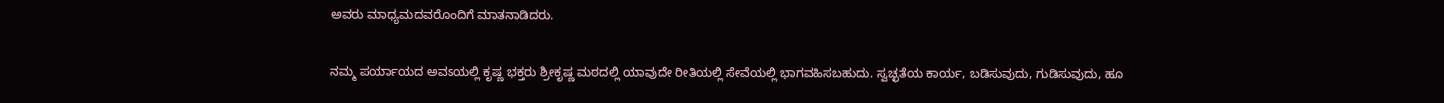ಅವರು ಮಾಧ್ಯಮದವರೊಂದಿಗೆ ಮಾತನಾಡಿದರು.

ನಮ್ಮ ಪರ್ಯಾಯದ ಅವಽಯಲ್ಲಿ ಕೃಷ್ಣ ಭಕ್ತರು ಶ್ರೀಕೃಷ್ಣ ಮಠದಲ್ಲಿ ಯಾವುದೇ ರೀತಿಯಲ್ಲಿ ಸೇವೆಯಲ್ಲಿ ಭಾಗವಹಿಸಬಹುದು. ಸ್ವಚ್ಛತೆಯ ಕಾರ್ಯ, ಬಡಿಸುವುದು, ಗುಡಿಸುವುದು, ಹೂ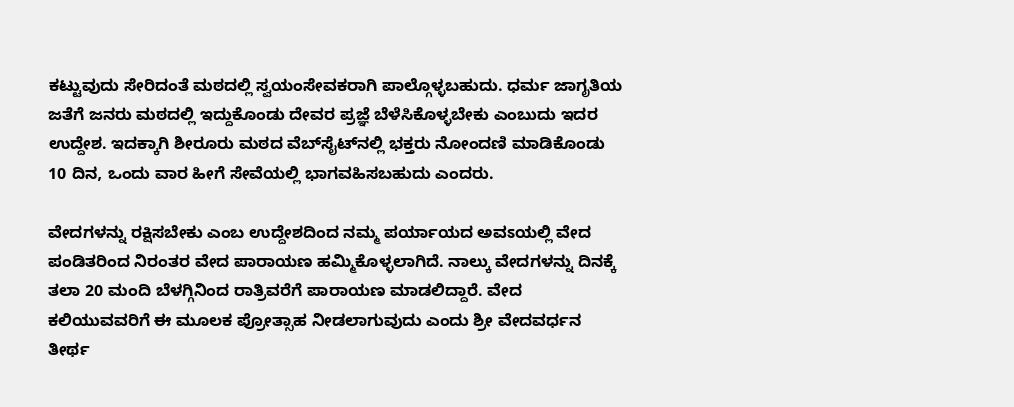ಕಟ್ಟುವುದು ಸೇರಿದಂತೆ ಮಠದಲ್ಲಿ ಸ್ವಯಂಸೇವಕರಾಗಿ ಪಾಲ್ಗೊಳ್ಳಬಹುದು. ಧರ್ಮ ಜಾಗೃತಿಯ ಜತೆಗೆ ಜನರು ಮಠದಲ್ಲಿ ಇದ್ದುಕೊಂಡು ದೇವರ ಪ್ರಜ್ಞೆ ಬೆಳೆಸಿಕೊಳ್ಳಬೇಕು ಎಂಬುದು ಇದರ ಉದ್ದೇಶ. ಇದಕ್ಕಾಗಿ ಶೀರೂರು ಮಠದ ವೆಬ್‌ಸೈಟ್‌ನಲ್ಲಿ ಭಕ್ತರು ನೋಂದಣಿ ಮಾಡಿಕೊಂಡು 10 ದಿನ, ಒಂದು ವಾರ ಹೀಗೆ ಸೇವೆಯಲ್ಲಿ ಭಾಗವಹಿಸಬಹುದು ಎಂದರು.

ವೇದಗಳನ್ನು ರಕ್ಷಿಸಬೇಕು ಎಂಬ ಉದ್ದೇಶದಿಂದ ನಮ್ಮ ಪರ್ಯಾಯದ ಅವಽಯಲ್ಲಿ ವೇದ ಪಂಡಿತರಿಂದ ನಿರಂತರ ವೇದ ಪಾರಾಯಣ ಹಮ್ಮಿಕೊಳ್ಳಲಾಗಿದೆ. ನಾಲ್ಕು ವೇದಗಳನ್ನು ದಿನಕ್ಕೆ ತಲಾ 20 ಮಂದಿ ಬೆಳಗ್ಗಿನಿಂದ ರಾತ್ರಿವರೆಗೆ ಪಾರಾಯಣ ಮಾಡಲಿದ್ದಾರೆ. ವೇದ ಕಲಿಯುವವರಿಗೆ ಈ ಮೂಲಕ ಪ್ರೋತ್ಸಾಹ ನೀಡಲಾಗುವುದು ಎಂದು ಶ್ರೀ ವೇದವರ್ಧನ ತೀರ್ಥ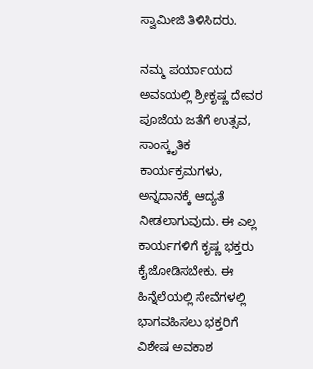ಸ್ವಾಮೀಜಿ ತಿಳಿಸಿದರು.

ನಮ್ಮ ಪರ್ಯಾಯದ ಅವಽಯಲ್ಲಿ ಶ್ರೀಕೃಷ್ಣ ದೇವರ ಪೂಜೆಯ ಜತೆಗೆ ಉತ್ಸವ, ಸಾಂಸ್ಕೃತಿಕ ಕಾರ್ಯಕ್ರಮಗಳು, ಅನ್ನದಾನಕ್ಕೆ ಆದ್ಯತೆ ನೀಡಲಾಗುವುದು. ಈ ಎಲ್ಲ ಕಾರ್ಯಗಳಿಗೆ ಕೃಷ್ಣ ಭಕ್ತರು ಕೈಜೋಡಿಸಬೇಕು. ಈ ಹಿನ್ನೆಲೆಯಲ್ಲಿ ಸೇವೆಗಳಲ್ಲಿ ಭಾಗವಹಿಸಲು ಭಕ್ತರಿಗೆ ವಿಶೇಷ ಅವಕಾಶ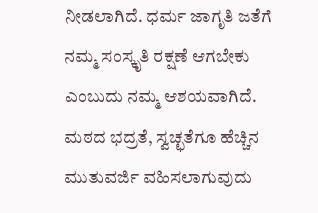ನೀಡಲಾಗಿದೆ. ಧರ್ಮ ಜಾಗೃತಿ ಜತೆಗೆ ನಮ್ಮ ಸಂಸ್ಕೃತಿ ರಕ್ಷಣೆ ಆಗಬೇಕು ಎಂಬುದು ನಮ್ಮ ಆಶಯವಾಗಿದೆ. ಮಠದ ಭದ್ರತೆ, ಸ್ವಚ್ಛತೆಗೂ ಹೆಚ್ಚಿನ ಮುತುವರ್ಜಿ ವಹಿಸಲಾಗುವುದು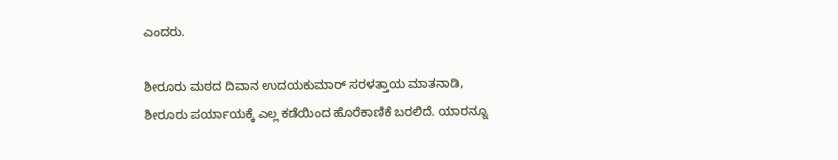ಎಂದರು.

ಶೀರೂರು ಮಠದ ದಿವಾನ ಉದಯಕುಮಾರ್ ಸರಳತ್ತಾಯ ಮಾತನಾಡಿ, ಶೀರೂರು ಪರ್ಯಾಯಕ್ಕೆ ಎಲ್ಲ ಕಡೆಯಿಂದ ಹೊರೆಕಾಣಿಕೆ ಬರಲಿದೆ. ಯಾರನ್ನೂ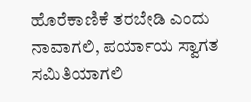ಹೊರೆಕಾಣಿಕೆ ತರಬೇಡಿ ಎಂದು ನಾವಾಗಲಿ, ಪರ್ಯಾಯ ಸ್ವಾಗತ ಸಮಿತಿಯಾಗಲಿ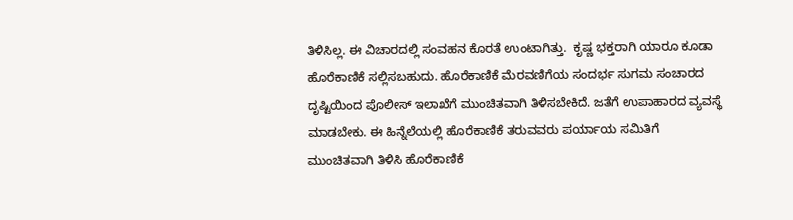ತಿಳಿಸಿಲ್ಲ. ಈ ವಿಚಾರದಲ್ಲಿ ಸಂವಹನ ಕೊರತೆ ಉಂಟಾಗಿತ್ತು.  ಕೃಷ್ಣ ಭಕ್ತರಾಗಿ ಯಾರೂ ಕೂಡಾ ಹೊರೆಕಾಣಿಕೆ ಸಲ್ಲಿಸಬಹುದು. ಹೊರೆಕಾಣಿಕೆ ಮೆರವಣಿಗೆಯ ಸಂದರ್ಭ ಸುಗಮ ಸಂಚಾರದ ದೃಷ್ಟಿಯಿಂದ ಪೊಲೀಸ್ ಇಲಾಖೆಗೆ ಮುಂಚಿತವಾಗಿ ತಿಳಿಸಬೇಕಿದೆ. ಜತೆಗೆ ಉಪಾಹಾರದ ವ್ಯವಸ್ಥೆ ಮಾಡಬೇಕು. ಈ ಹಿನ್ನೆಲೆಯಲ್ಲಿ ಹೊರೆಕಾಣಿಕೆ ತರುವವರು ಪರ್ಯಾಯ ಸಮಿತಿಗೆ ಮುಂಚಿತವಾಗಿ ತಿಳಿಸಿ ಹೊರೆಕಾಣಿಕೆ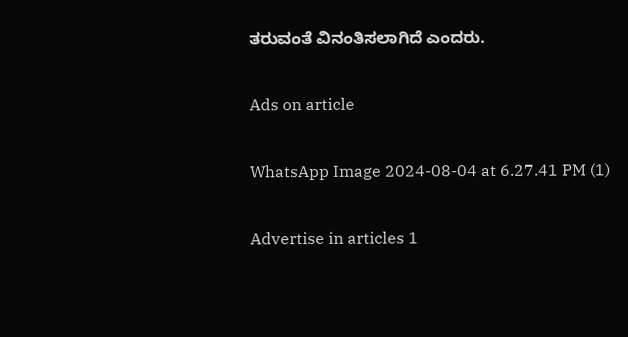ತರುವಂತೆ ವಿನಂತಿಸಲಾಗಿದೆ ಎಂದರು.

Ads on article

WhatsApp Image 2024-08-04 at 6.27.41 PM (1)

Advertise in articles 1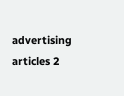advertising articles 2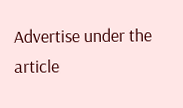Advertise under the article